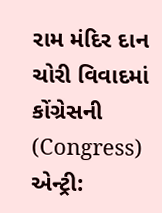રામ મંદિર દાન ચોરી વિવાદમાં કોંગ્રેસની (Congress) એન્ટ્રી: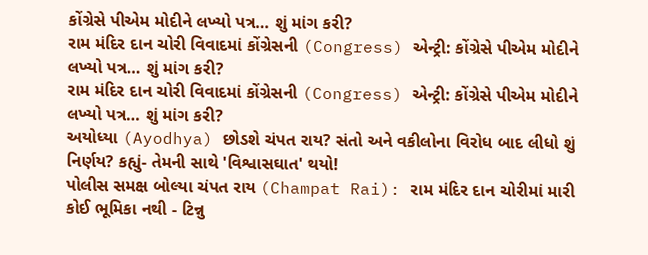કોંગ્રેસે પીએમ મોદીને લખ્યો પત્ર… શું માંગ કરી?
રામ મંદિર દાન ચોરી વિવાદમાં કોંગ્રેસની (Congress) એન્ટ્રી: કોંગ્રેસે પીએમ મોદીને લખ્યો પત્ર… શું માંગ કરી?
રામ મંદિર દાન ચોરી વિવાદમાં કોંગ્રેસની (Congress) એન્ટ્રી: કોંગ્રેસે પીએમ મોદીને લખ્યો પત્ર… શું માંગ કરી?
અયોધ્યા (Ayodhya) છોડશે ચંપત રાય? સંતો અને વકીલોના વિરોધ બાદ લીધો શું નિર્ણય? કહ્યું- તેમની સાથે 'વિશ્વાસઘાત' થયો!
પોલીસ સમક્ષ બોલ્યા ચંપત રાય (Champat Rai): રામ મંદિર દાન ચોરીમાં મારી કોઈ ભૂમિકા નથી - ટિન્નુ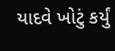યાદવે ખોટું કર્યું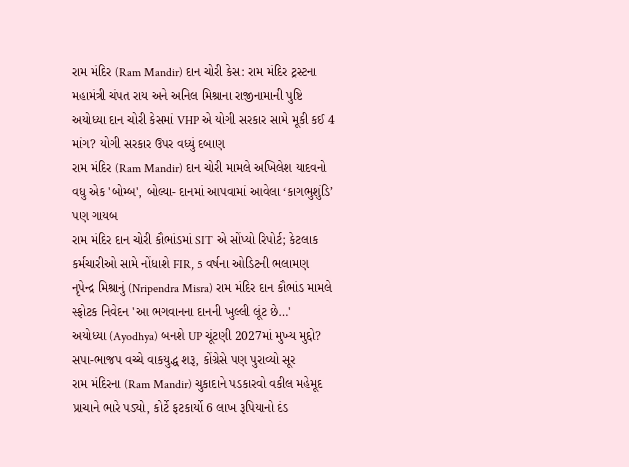રામ મંદિર (Ram Mandir) દાન ચોરી કેસ: રામ મંદિર ટ્રસ્ટના મહામંત્રી ચંપત રાય અને અનિલ મિશ્રાના રાજીનામાની પુષ્ટિ
અયોધ્યા દાન ચોરી કેસમાં VHP એ યોગી સરકાર સામે મૂકી કઈ 4 માંગ? યોગી સરકાર ઉપર વધ્યું દબાણ
રામ મંદિર (Ram Mandir) દાન ચોરી મામલે અખિલેશ યાદવનો વધુ એક 'બોમ્બ', બોલ્યા- દાનમાં આપવામાં આવેલા ‘કાગભુશુંડિ’ પણ ગાયબ
રામ મંદિર દાન ચોરી કૌભાંડમાં SIT એ સોંપ્યો રિપોર્ટ; કેટલાક કર્મચારીઓ સામે નોંધાશે FIR, 5 વર્ષના ઓડિટની ભલામણ
નૃપેન્દ્ર મિશ્રાનું (Nripendra Misra) રામ મંદિર દાન કૌભાંડ મામલે સ્ફોટક નિવેદન 'આ ભગવાનના દાનની ખુલ્લી લૂંટ છે…'
અયોધ્યા (Ayodhya) બનશે UP ચૂંટણી 2027માં મુખ્ય મુદ્દો? સપા-ભાજપ વચ્ચે વાકયુદ્ધ શરૂ, કોંગ્રેસે પણ પુરાવ્યો સૂર
રામ મંદિરના (Ram Mandir) ચુકાદાને પડકારવો વકીલ મહેમૂદ પ્રાચાને ભારે પડ્યો, કોર્ટે ફટકાર્યો 6 લાખ રૂપિયાનો દંડ